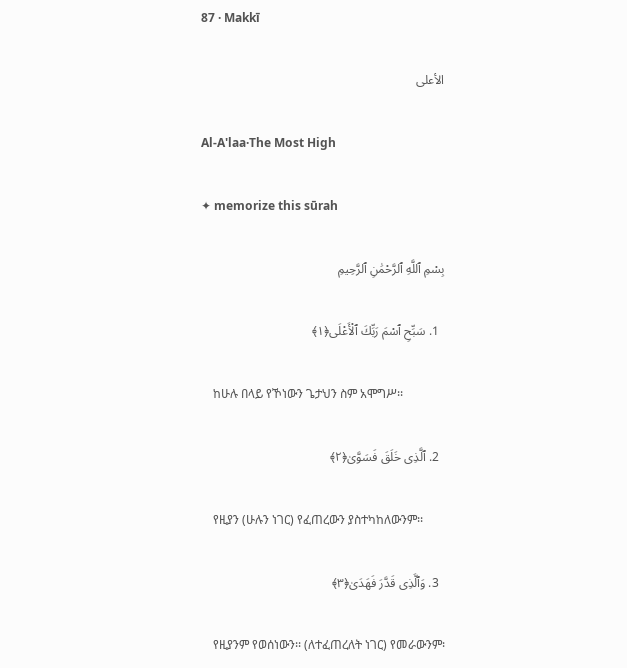87 · Makkī

الأعلى

Al-A'laa·The Most High

✦ memorize this sūrah

بِسْمِ ٱللَّهِ ٱلرَّحْمَٰنِ ٱلرَّحِيمِ

  1. سَبِّحِ ٱسْمَ رَبِّكَ ٱلْأَعْلَى﴿١﴾

    ከሁሉ በላይ የኾነውን ጌታህን ስም አሞግሥ፡፡

  2. ٱلَّذِى خَلَقَ فَسَوَّىٰ﴿٢﴾

    የዚያን (ሁሉን ነገር) የፈጠረውን ያስተካከለውንም፡፡

  3. وَٱلَّذِى قَدَّرَ فَهَدَىٰ﴿٣﴾

    የዚያንም የወሰነውን፡፡ (ለተፈጠረለት ነገር) የመራውንም፡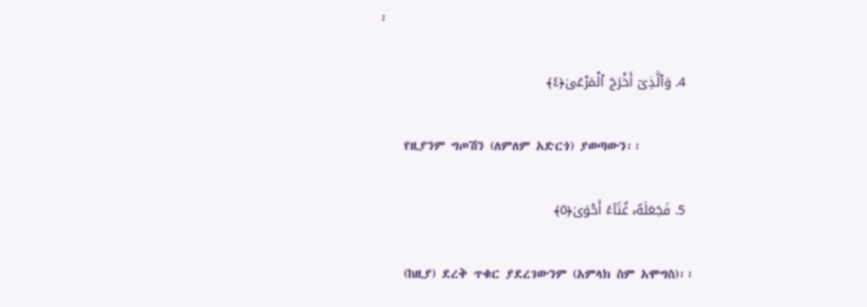፡

  4. وَٱلَّذِىٓ أَخْرَجَ ٱلْمَرْعَىٰ﴿٤﴾

    የዚያንም ግጦሽን (ለምለም አድርጎ) ያወጣውን፡፡

  5. فَجَعَلَهُۥ غُثَآءً أَحْوَىٰ﴿٥﴾

    (ከዚያ) ደረቅ ጥቁር ያደረገውንም (አምላክ ስም አሞግስ)፡፡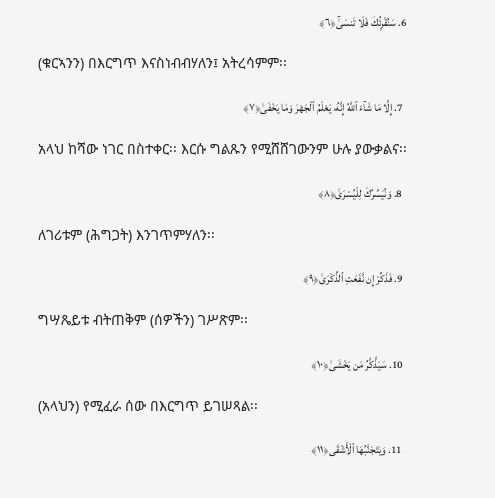6. سَنُقْرِئُكَ فَلَا تَنسَىٰٓ﴿٦﴾

    (ቁርኣንን) በእርግጥ እናስነብብሃለን፤ አትረሳምም፡፡

  7. إِلَّا مَا شَآءَ ٱللَّهُ إِنَّهُۥ يَعْلَمُ ٱلْجَهْرَ وَمَا يَخْفَىٰ﴿٧﴾

    አላህ ከሻው ነገር በስተቀር፡፡ እርሱ ግልጹን የሚሸሸገውንም ሁሉ ያውቃልና፡፡

  8. وَنُيَسِّرُكَ لِلْيُسْرَىٰ﴿٨﴾

    ለገሪቱም (ሕግጋት) እንገጥምሃለን፡፡

  9. فَذَكِّرْ إِن نَّفَعَتِ ٱلذِّكْرَىٰ﴿٩﴾

    ግሣጼይቱ ብትጠቅም (ሰዎችን) ገሥጽም፡፡

  10. سَيَذَّكَّرُ مَن يَخْشَىٰ﴿١٠﴾

    (አላህን) የሚፈራ ሰው በእርግጥ ይገሠጻል፡፡

  11. وَيَتَجَنَّبُهَا ٱلْأَشْقَى﴿١١﴾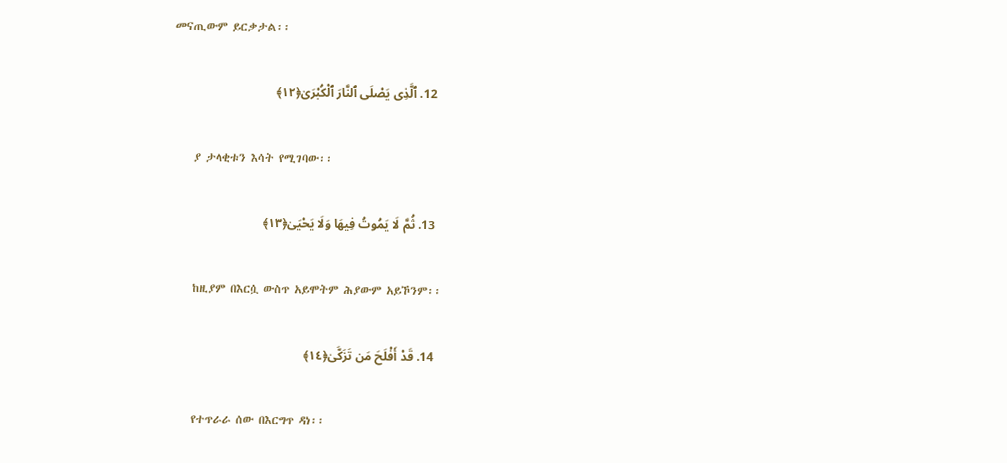መናጢውም ይርቃታል፡፡

  12. ٱلَّذِى يَصْلَى ٱلنَّارَ ٱلْكُبْرَىٰ﴿١٢﴾

    ያ ታላቂቱን እሳት የሚገባው፡፡

  13. ثُمَّ لَا يَمُوتُ فِيهَا وَلَا يَحْيَىٰ﴿١٣﴾

    ከዚያም በእርሷ ውስጥ አይሞትም ሕያውም አይኾንም፡፡

  14. قَدْ أَفْلَحَ مَن تَزَكَّىٰ﴿١٤﴾

    የተጥራራ ሰው በእርግጥ ዳነ፡፡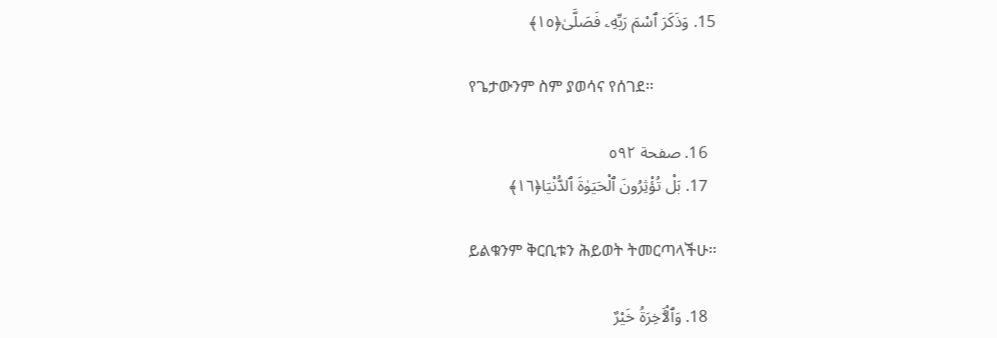15. وَذَكَرَ ٱسْمَ رَبِّهِۦ فَصَلَّىٰ﴿١٥﴾

    የጌታውንም ስም ያወሳና የሰገደ፡፡

  16. صفحة ٥٩٢
  17. بَلْ تُؤْثِرُونَ ٱلْحَيَوٰةَ ٱلدُّنْيَا﴿١٦﴾

    ይልቁንም ቅርቢቱን ሕይወት ትመርጣላችሁ፡፡

  18. وَٱلْـَٔاخِرَةُ خَيْرٌ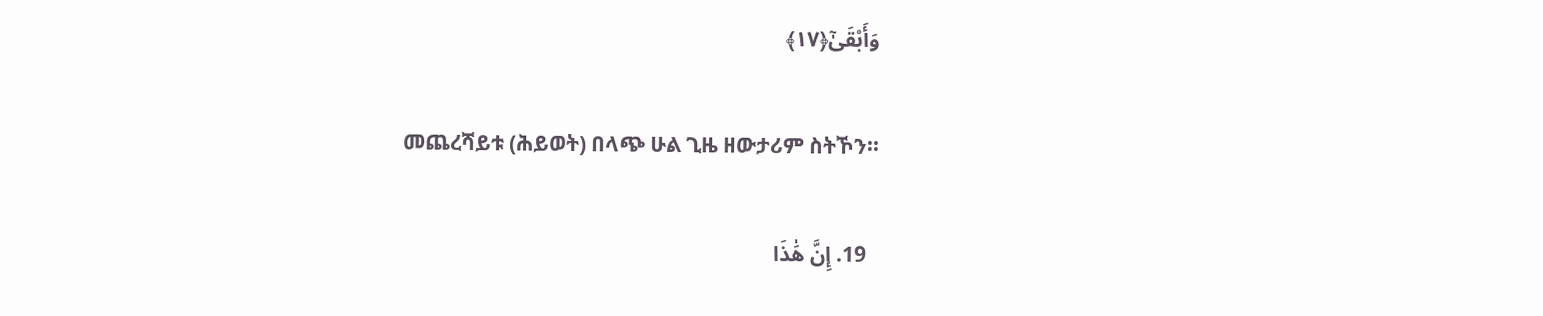وَأَبْقَىٰٓ﴿١٧﴾

    መጨረሻይቱ (ሕይወት) በላጭ ሁል ጊዜ ዘውታሪም ስትኾን፡፡

  19. إِنَّ هَٰذَا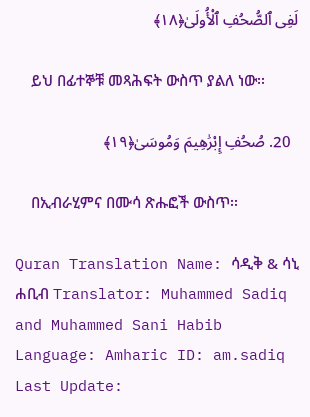لَفِى ٱلصُّحُفِ ٱلْأُولَىٰ﴿١٨﴾

    ይህ በፊተኞቹ መጻሕፍት ውስጥ ያልለ ነው፡፡

  20. صُحُفِ إِبْرَٰهِيمَ وَمُوسَىٰ﴿١٩﴾

    በኢብራሂምና በሙሳ ጽሑፎች ውስጥ፡፡

Quran Translation Name: ሳዲቅ & ሳኒ ሐቢብ Translator: Muhammed Sadiq and Muhammed Sani Habib Language: Amharic ID: am.sadiq Last Update: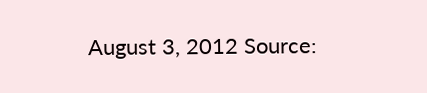August 3, 2012 Source: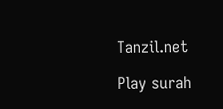Tanzil.net

Play surah